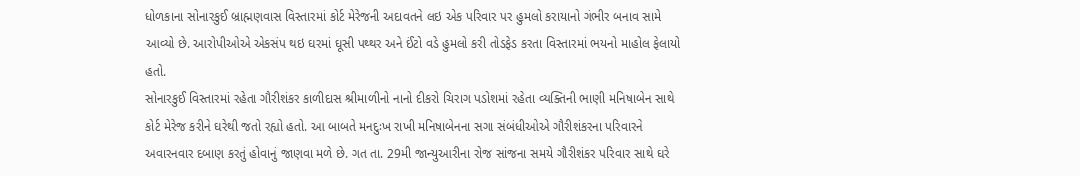ધોળકાના સોનારકુઈ બ્રાહ્મણવાસ વિસ્તારમાં કોર્ટ મેરેજની અદાવતને લઇ એક પરિવાર પર હુમલો કરાયાનો ગંભીર બનાવ સામે આવ્યો છે. આરોપીઓએ એકસંપ થઇ ઘરમાં ઘૂસી પથ્થર અને ઈંટો વડે હુમલો કરી તોડફેડ કરતા વિસ્તારમાં ભયનો માહોલ ફેલાયો હતો.
સોનારકુઈ વિસ્તારમાં રહેતા ગૌરીશંકર કાળીદાસ શ્રીમાળીનો નાનો દીકરો ચિરાગ પડોશમાં રહેતા વ્યક્તિની ભાણી મનિષાબેન સાથે કોર્ટ મેરેજ કરીને ઘરેથી જતો રહ્યો હતો. આ બાબતે મનદુઃખ રાખી મનિષાબેનના સગા સંબંધીઓએ ગૌરીશંકરના પરિવારને અવારનવાર દબાણ કરતું હોવાનું જાણવા મળે છે. ગત તા. 29મી જાન્યુઆરીના રોજ સાંજના સમયે ગૌરીશંકર પરિવાર સાથે ઘરે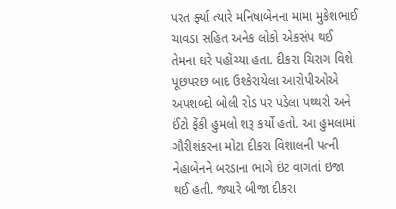પરત ર્ફ્યા ત્યારે મનિષાબેનના મામા મુકેશભાઈ ચાવડા સહિત અનેક લોકો એકસંપ થઈ તેમના ઘરે પહોંચ્યા હતા. દીકરા ચિરાગ વિશે પૂછપરછ બાદ ઉશ્કેરાયેલા આરોપીઓએ અપશબ્દો બોલી રોડ પર પડેલા પથ્થરો અને ઈંટો ફેંકી હુમલો શરૂ કર્યો હતો. આ હુમલામાં ગૌરીશંકરના મોટા દીકરા વિશાલની પત્ની નેહાબેનને બરડાના ભાગે ઇંટ વાગતાં ઇજા થઈ હતી. જ્યારે બીજા દીકરા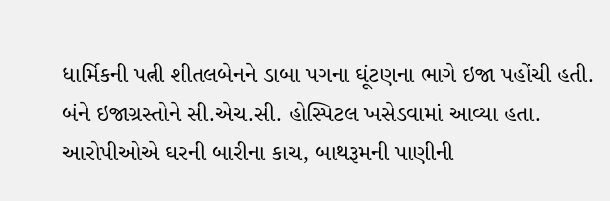ધાર્મિકની પત્ની શીતલબેનને ડાબા પગના ઘૂંટણના ભાગે ઇજા પહોંચી હતી. બંને ઇજાગ્રસ્તોને સી.એચ.સી. હોસ્પિટલ ખસેડવામાં આવ્યા હતા. આરોપીઓએ ઘરની બારીના કાચ, બાથરૂમની પાણીની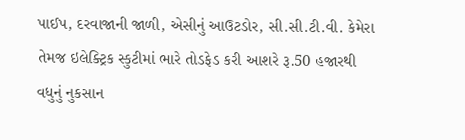પાઈપ, દરવાજાની જાળી, એસીનું આઉટડોર, સી.સી.ટી.વી. કેમેરા તેમજ ઇલેક્ટ્રિક સ્કુટીમાં ભારે તોડફેડ કરી આશરે રૂ.50 હજારથી વધુનું નુકસાન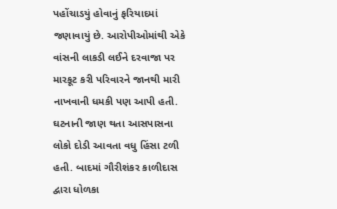પહોંચાડયું હોવાનું ફરિયાદમાં જણાવાયું છે. આરોપીઓમાંથી એકે વાંસની લાકડી લઈને દરવાજા પર મારકૂટ કરી પરિવારને જાનથી મારી નાખવાની ધમકી પણ આપી હતી. ઘટનાની જાણ થતા આસપાસના લોકો દોડી આવતા વધુ હિંસા ટળી હતી. બાદમાં ગૌરીશંકર કાળીદાસ દ્વારા ધોળકા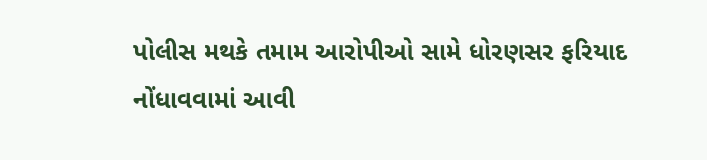પોલીસ મથકે તમામ આરોપીઓ સામે ધોરણસર ફરિયાદ નોંધાવવામાં આવી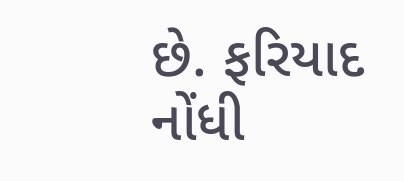છે. ફરિયાદ નોંધી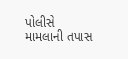પોલીસે મામલાની તપાસ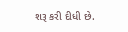શરૂ કરી દીધી છે.